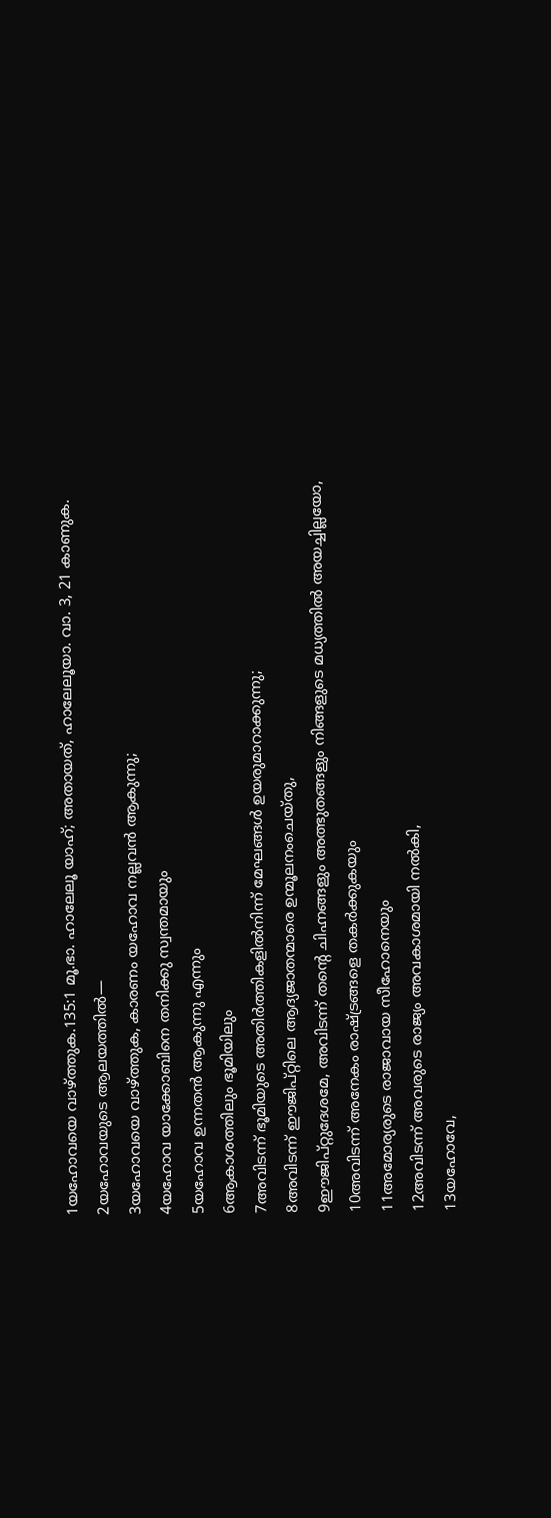1യഹോവയെ വാഴ്ത്തുക.135:1 മൂ.ഭാ. ഹാലേലൂ യാഹ്; അതായത്, ഹാലേലൂയാ. വാ. 3, 21 കാണുക.
2യഹോവയുടെ ആലയത്തിൽ—
3യഹോവയെ വാഴ്ത്തുക, കാരണം യഹോവ നല്ലവൻ ആകുന്നു;
4യഹോവ യാക്കോബിനെ തനിക്കു സ്വന്തമായും
5യഹോവ ഉന്നതൻ ആകുന്നു എന്നും
6ആകാശത്തിലും ഭൂമിയിലും
7അവിടന്ന് ഭൂമിയുടെ അതിർത്തികളിൽനിന്ന് മേഘങ്ങൾ ഉയരുമാറാക്കുന്നു;
8അവിടന്ന് ഈജിപ്റ്റിലെ ആദ്യജാതന്മാരെ ഉന്മൂലനംചെയ്തു,
9ഈജിപ്റ്റുദേശമേ, അവിടന്ന് തന്റെ ചിഹ്നങ്ങളും അത്ഭുതങ്ങളും നിങ്ങളുടെ മധ്യത്തിൽ അയച്ചില്ലയോ,
10അവിടന്ന് അനേകം രാഷ്ട്രങ്ങളെ തകർക്കുകയും
11അമോര്യരുടെ രാജാവായ സീഹോനെയും
12അവിടന്ന് അവരുടെ രാജ്യം അവകാശമായി നൽകി,
13യഹോവേ,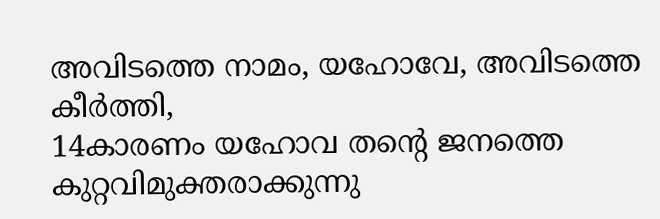അവിടത്തെ നാമം, യഹോവേ, അവിടത്തെ കീർത്തി,
14കാരണം യഹോവ തന്റെ ജനത്തെ കുറ്റവിമുക്തരാക്കുന്നു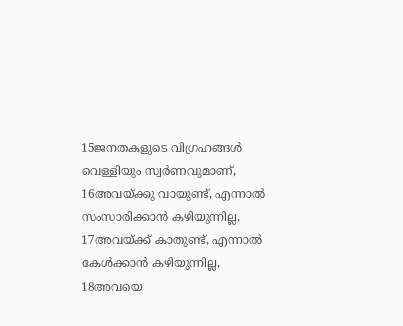15ജനതകളുടെ വിഗ്രഹങ്ങൾ വെള്ളിയും സ്വർണവുമാണ്,
16അവയ്ക്കു വായുണ്ട്, എന്നാൽ സംസാരിക്കാൻ കഴിയുന്നില്ല,
17അവയ്ക്ക് കാതുണ്ട്, എന്നാൽ കേൾക്കാൻ കഴിയുന്നില്ല,
18അവയെ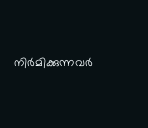നിർമിക്കുന്നവർ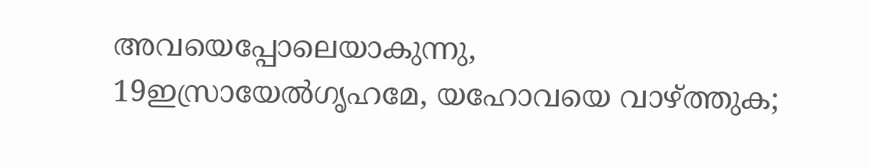അവയെപ്പോലെയാകുന്നു,
19ഇസ്രായേൽഗൃഹമേ, യഹോവയെ വാഴ്ത്തുക;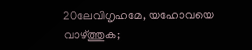20ലേവിഗൃഹമേ, യഹോവയെ വാഴ്ത്തുക;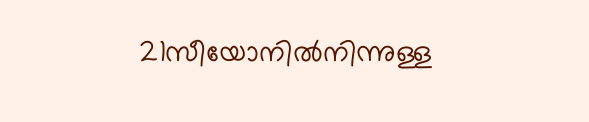21സീയോനിൽനിന്നുള്ള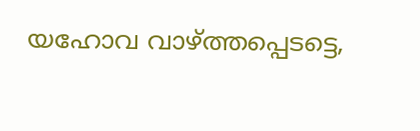യഹോവ വാഴ്ത്തപ്പെടട്ടെ,